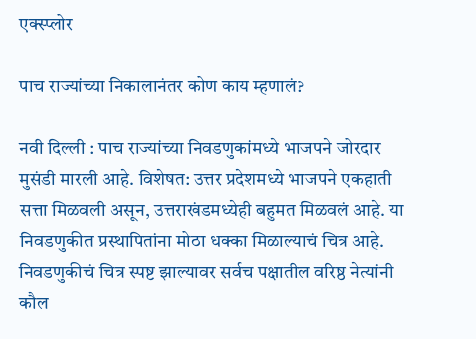एक्स्प्लोर

पाच राज्यांच्या निकालानंतर कोण काय म्हणालं?

नवी दिल्ली : पाच राज्यांच्या निवडणुकांमध्ये भाजपने जोरदार मुसंडी मारली आहे. विशेषत: उत्तर प्रदेशमध्ये भाजपने एकहाती सत्ता मिळवली असून, उत्तराखंडमध्येही बहुमत मिळवलं आहे. या निवडणुकीत प्रस्थापितांना मोठा धक्का मिळाल्याचं चित्र आहे. निवडणुकीचं चित्र स्पष्ट झाल्यावर सर्वच पक्षातील वरिष्ठ नेत्यांनी कौल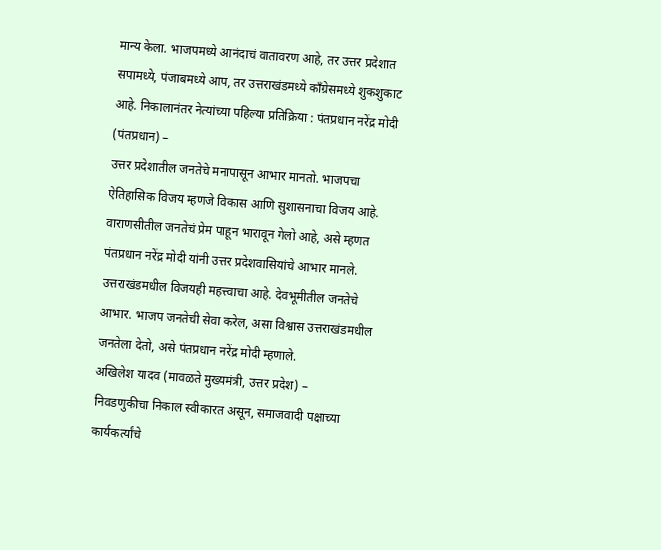मान्य केला. भाजपमध्ये आनंदाचं वातावरण आहे, तर उत्तर प्रदेशात सपामध्ये, पंजाबमध्ये आप, तर उत्तराखंडमध्ये काँग्रेसमध्ये शुकशुकाट आहे. निकालानंतर नेत्यांच्या पहिल्या प्रतिक्रिया : पंतप्रधान नरेंद्र मोदी (पंतप्रधान) –
उत्तर प्रदेशातील जनतेचे मनापासून आभार मानतो. भाजपचा ऐतिहासिक विजय म्हणजे विकास आणि सुशासनाचा विजय आहे. वाराणसीतील जनतेचं प्रेम पाहून भारावून गेलो आहे, असे म्हणत पंतप्रधान नरेंद्र मोदी यांनी उत्तर प्रदेशवासियांचे आभार मानले. उत्तराखंडमधील विजयही महत्त्वाचा आहे. देवभूमीतील जनतेचे आभार. भाजप जनतेची सेवा करेल, असा विश्वास उत्तराखंडमधील जनतेला देतो, असे पंतप्रधान नरेंद्र मोदी म्हणाले.
अखिलेश यादव (मावळते मुख्यमंत्री, उत्तर प्रदेश) –
निवडणुकीचा निकाल स्वीकारत असून, समाजवादी पक्षाच्या कार्यकर्त्यांचे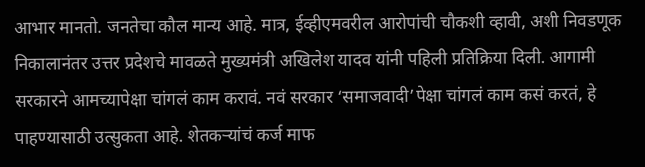आभार मानतो. जनतेचा कौल मान्य आहे. मात्र, ईव्हीएमवरील आरोपांची चौकशी व्हावी, अशी निवडणूक निकालानंतर उत्तर प्रदेशचे मावळते मुख्यमंत्री अखिलेश यादव यांनी पहिली प्रतिक्रिया दिली. आगामी सरकारने आमच्यापेक्षा चांगलं काम करावं. नवं सरकार ‘समाजवादी’पेक्षा चांगलं काम कसं करतं, हे पाहण्यासाठी उत्सुकता आहे. शेतकऱ्यांचं कर्ज माफ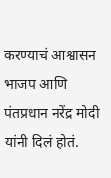करण्याचं आश्वासन भाजप आणि पंतप्रधान नरेंद्र मोदी यांनी दिलं होतं.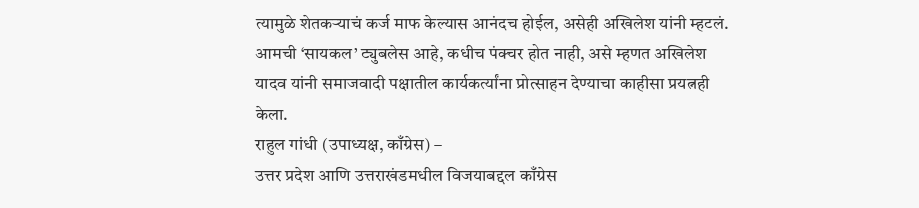त्यामुळे शेतकऱ्याचं कर्ज माफ केल्यास आनंदच होईल, असेही अखिलेश यांनी म्हटलं. आमची ‘सायकल’ ट्युबलेस आहे, कधीच पंक्चर होत नाही, असे म्हणत अखिलेश यादव यांनी समाजवादी पक्षातील कार्यकर्त्यांना प्रोत्साहन देण्याचा काहीसा प्रयत्नही केला.
राहुल गांधी (उपाध्यक्ष, काँग्रेस) –
उत्तर प्रदेश आणि उत्तराखंडमधील विजयाबद्दल काँग्रेस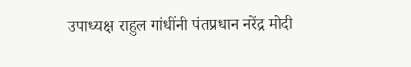उपाध्यक्ष राहुल गांधींनी पंतप्रधान नरेंद्र मोदी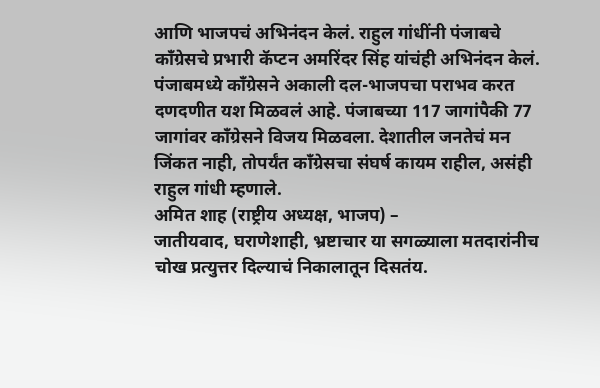आणि भाजपचं अभिनंदन केलं. राहुल गांधींनी पंजाबचे काँग्रेसचे प्रभारी कॅप्टन अमरिंदर सिंह यांचंही अभिनंदन केलं. पंजाबमध्ये काँग्रेसने अकाली दल-भाजपचा पराभव करत दणदणीत यश मिळवलं आहे. पंजाबच्या 117 जागांपैकी 77 जागांवर काँग्रेसने विजय मिळवला. देशातील जनतेचं मन जिंकत नाही, तोपर्यंत काँग्रेसचा संघर्ष कायम राहील, असंही राहुल गांधी म्हणाले.
अमित शाह (राष्ट्रीय अध्यक्ष, भाजप) –
जातीयवाद, घराणेशाही, भ्रष्टाचार या सगळ्याला मतदारांनीच चोख प्रत्युत्तर दिल्याचं निकालातून दिसतंय.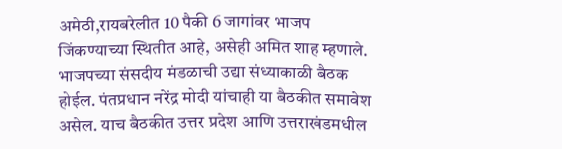अमेठी,रायबरेलीत 10 पैकी 6 जागांवर भाजप जिंकण्याच्या स्थितीत आहे, असेही अमित शाह म्हणाले. भाजपच्या संसदीय मंडळाची उद्या संध्याकाळी बैठक होईल. पंतप्रधान नरेंद्र मोदी यांचाही या बैठकीत समावेश असेल. याच बैठकीत उत्तर प्रदेश आणि उत्तराखंडमधील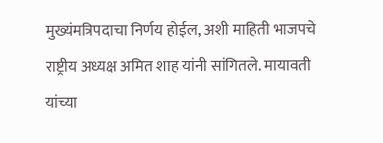मुख्यंमत्रिपदाचा निर्णय होईल, अशी माहिती भाजपचे राष्ट्रीय अध्यक्ष अमित शाह यांनी सांगितले. मायावती यांच्या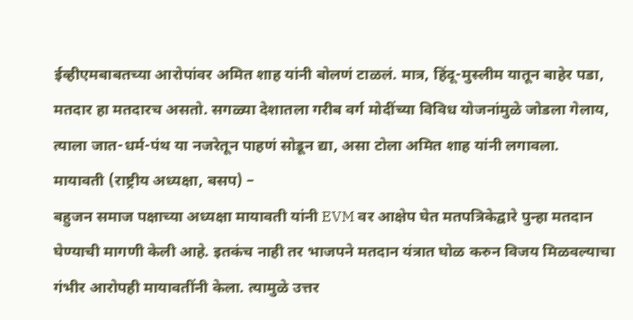ईव्हीएमबाबतच्या आरोपांवर अमित शाह यांनी बोलणं टाळलं. मात्र, हिंदू-मुस्लीम यातून बाहेर पडा, मतदार हा मतदारच असतो. सगळ्या देशातला गरीब वर्ग मोदींच्या विविध योजनांमुळे जोडला गेलाय, त्याला जात-धर्म-पंथ या नजरेतून पाहणं सोडून द्या, असा टोला अमित शाह यांनी लगावला.
मायावती (राष्ट्रीय अध्यक्षा, बसप) –
बहुजन समाज पक्षाच्या अध्यक्षा मायावती यांनी EVM वर आक्षेप घेत मतपत्रिकेद्वारे पुन्हा मतदान घेण्याची मागणी केली आहे. इतकंच नाही तर भाजपने मतदान यंत्रात घोळ करुन विजय मिळवल्याचा गंभीर आरोपही मायावतींनी केला. त्यामुळे उत्तर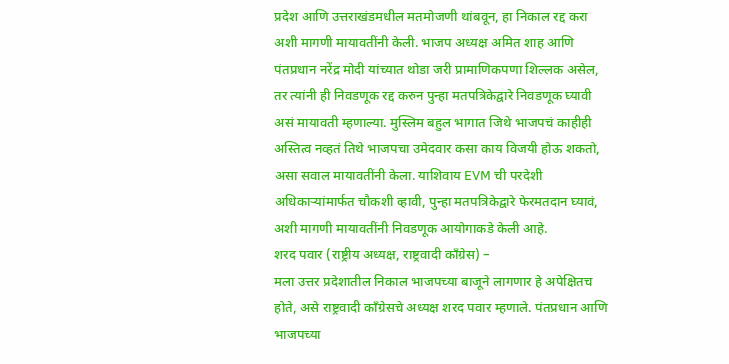प्रदेश आणि उत्तराखंडमधील मतमोजणी थांबवून, हा निकाल रद्द करा अशी मागणी मायावतींनी केली. भाजप अध्यक्ष अमित शाह आणि पंतप्रधान नरेंद्र मोदी यांच्यात थोडा जरी प्रामाणिकपणा शिल्लक असेल, तर त्यांनी ही निवडणूक रद्द करुन पुन्हा मतपत्रिकेद्वारे निवडणूक घ्यावी असं मायावती म्हणाल्या. मुस्लिम बहुल भागात जिथे भाजपचं काहीही अस्तित्व नव्हतं तिथे भाजपचा उमेदवार कसा काय विजयी होऊ शकतो, असा सवाल मायावतींनी केला. याशिवाय EVM ची परदेशी अधिकाऱ्यांमार्फत चौकशी व्हावी, पुन्हा मतपत्रिकेद्वारे फेरमतदान घ्यावं, अशी मागणी मायावतींनी निवडणूक आयोगाकडे केली आहे.
शरद पवार (राष्ट्रीय अध्यक्ष, राष्ट्रवादी काँग्रेस) –
मला उत्तर प्रदेशातील निकाल भाजपच्या बाजूने लागणार हे अपेक्षितच होते, असे राष्ट्रवादी काँग्रेसचे अध्यक्ष शरद पवार म्हणाले. पंतप्रधान आणि भाजपच्या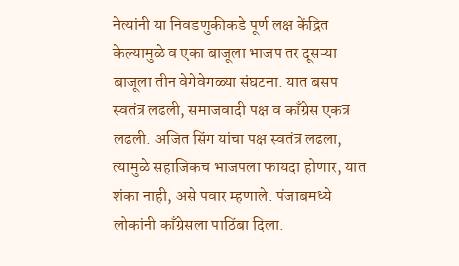नेत्यांनी या निवडणुकीकडे पूर्ण लक्ष केंद्रित केल्यामुळे व एका बाजूला भाजप तर दूसऱ्या बाजूला तीन वेगेवेगळ्या संघटना. यात बसप स्वतंत्र लढली, समाजवादी पक्ष व काँग्रेस एकत्र लढली. अजित सिंग यांचा पक्ष स्वतंत्र लढला, त्यामुळे सहाजिकच भाजपला फायदा होणार, यात शंका नाही, असे पवार म्हणाले. पंजाबमध्ये लोकांनी काँग्रेसला पाठिंबा दिला.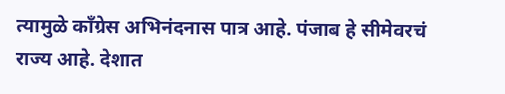त्यामुळे काँग्रेस अभिनंदनास पात्र आहे. पंजाब हे सीमेवरचं राज्य आहे. देशात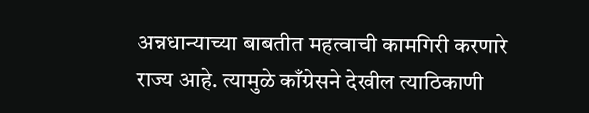अन्नधान्याच्या बाबतीत महत्वाची कामगिरी करणारे राज्य आहे. त्यामुळे काँग्रेसने देखील त्याठिकाणी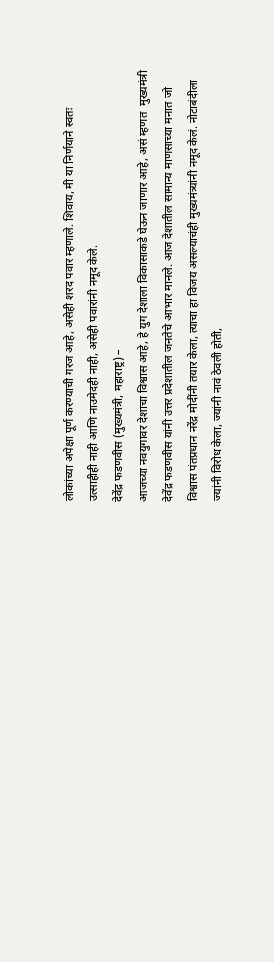लोकांच्या अपेक्षा पूर्ण करण्याची गरज आहे, असेही शरद पवार म्हणाले. शिवाय, मी या निर्णयाने स्वतः उत्साहीही नाही आणि नाउमेदही नाही, असेही पवारांनी नमूद केले.
देवेंद्र फडणवीस (मुख्यमंत्री, महाराष्ट्र) –
आजच्या नवयुगावर देशाचा विश्वास आहे, हे युग देशाला विकासाकडे घेऊन जाणार आहे, असं म्हणत  मुख्यमंत्री देवेंद्र फडणवीस यांनी उत्तर प्रदेशातील जनतेचे आभार मानले. आज देशातील सामान्य माणसाच्या मनात जो विश्वास पंतप्रधान नरेंद्र मोदींनी तयार केला, त्याचा हा विजय असल्याचंही मुख्यमंत्र्यांनी नमूद केलं. नोटाबंदीला ज्यांनी विरोध केला, ज्यांनी नावं ठेवली होती,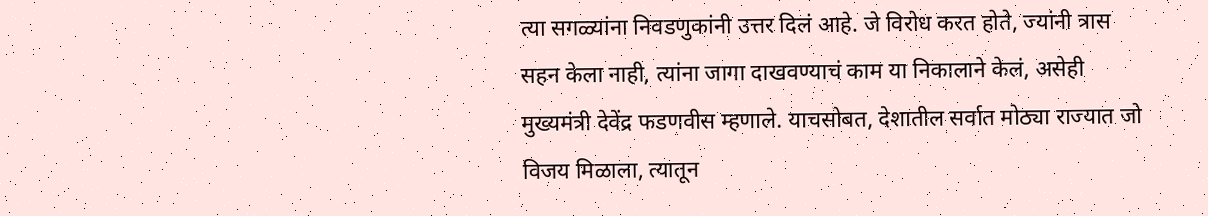त्या सगळ्यांना निवडणुकांनी उत्तर दिलं आहे. जे विरोध करत होते, ज्यांनी त्रास सहन केला नाही, त्यांना जागा दाखवण्याचं काम या निकालाने केलं, असेही मुख्यमंत्री देवेंद्र फडणवीस म्हणाले. याचसोबत, देशातील सर्वात मोठ्या राज्यात जो विजय मिळाला, त्यातून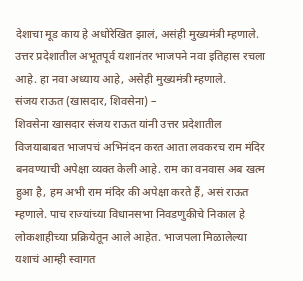देशाचा मूड काय हे अधोरेखित झालं, असंही मुख्यमंत्री म्हणाले. उत्तर प्रदेशातील अभूतपूर्व यशानंतर भाजपने नवा इतिहास रचला आहे. हा नवा अध्याय आहे, असेही मुख्यमंत्री म्हणाले.
संजय राऊत (खासदार, शिवसेना) –
शिवसेना खासदार संजय राऊत यांनी उत्तर प्रदेशातील विजयाबाबत भाजपचं अभिनंदन करत आता लवकरच राम मंदिर बनवण्याची अपेक्षा व्यक्त केली आहे. राम का वनवास अब खत्म हुआ है, हम अभी राम मंदिर की अपेक्षा करते हैं, असं राऊत म्हणाले. पाच राज्यांच्या विधानसभा निवडणुकीचे निकाल हे लोकशाहीच्या प्रक्रियेतून आले आहेत. भाजपला मिळालेल्या यशाचं आम्ही स्वागत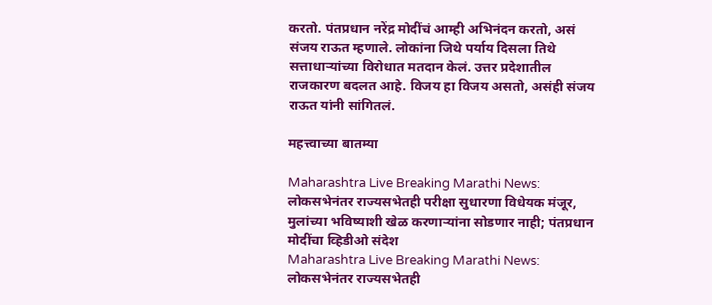करतो. पंतप्रधान नरेंद्र मोदींचं आम्ही अभिनंदन करतो, असं संजय राऊत म्हणाले. लोकांना जिथे पर्याय दिसला तिथे सत्ताधाऱ्यांच्या विरोधात मतदान केलं. उत्तर प्रदेशातील राजकारण बदलत आहे. विजय हा विजय असतो, असंही संजय राऊत यांनी सांगितलं.

महत्त्वाच्या बातम्या

Maharashtra Live Breaking Marathi News: लोकसभेनंतर राज्यसभेतही परीक्षा सुधारणा विधेयक मंजूर, मुलांच्या भविष्याशी खेळ करणाऱ्यांना सोडणार नाही; पंतप्रधान मोदींचा व्हिडीओ संदेश
Maharashtra Live Breaking Marathi News: लोकसभेनंतर राज्यसभेतही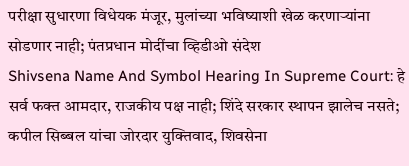परीक्षा सुधारणा विधेयक मंजूर, मुलांच्या भविष्याशी खेळ करणाऱ्यांना सोडणार नाही; पंतप्रधान मोदींचा व्हिडीओ संदेश
Shivsena Name And Symbol Hearing In Supreme Court: हे सर्व फक्त आमदार, राजकीय पक्ष नाही; शिंदे सरकार स्थापन झालेच नसते; कपील सिब्बल यांचा जोरदार युक्तिवाद, शिवसेना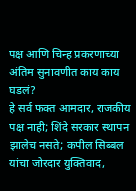पक्ष आणि चिन्ह प्रकरणाच्या अंतिम सुनावणीत काय काय घडलं?
हे सर्व फक्त आमदार, राजकीय पक्ष नाही; शिंदे सरकार स्थापन झालेच नसते; कपील सिब्बल यांचा जोरदार युक्तिवाद,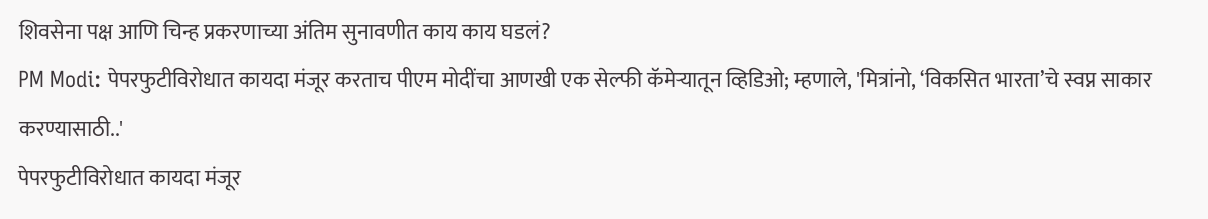शिवसेना पक्ष आणि चिन्ह प्रकरणाच्या अंतिम सुनावणीत काय काय घडलं?
PM Modi: पेपरफुटीविरोधात कायदा मंजूर करताच पीएम मोदींचा आणखी एक सेल्फी कॅमेऱ्यातून व्हिडिओ; म्हणाले, 'मित्रांनो, ‘विकसित भारता’चे स्वप्न साकार करण्यासाठी..'
पेपरफुटीविरोधात कायदा मंजूर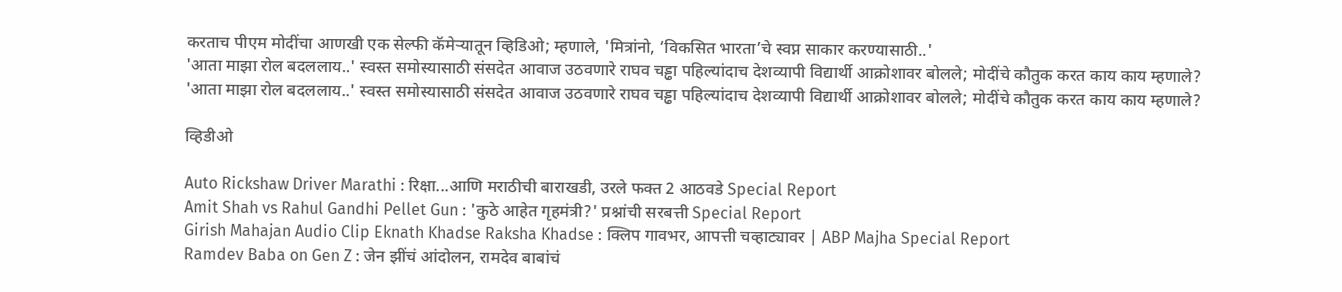करताच पीएम मोदींचा आणखी एक सेल्फी कॅमेऱ्यातून व्हिडिओ; म्हणाले, 'मित्रांनो, ‘विकसित भारता’चे स्वप्न साकार करण्यासाठी..'
'आता माझा रोल बदललाय..' स्वस्त समोस्यासाठी संसदेत आवाज उठवणारे राघव चड्ढा पहिल्यांदाच देशव्यापी विद्यार्थी आक्रोशावर बोलले; मोदींचे कौतुक करत काय काय म्हणाले?
'आता माझा रोल बदललाय..' स्वस्त समोस्यासाठी संसदेत आवाज उठवणारे राघव चड्ढा पहिल्यांदाच देशव्यापी विद्यार्थी आक्रोशावर बोलले; मोदींचे कौतुक करत काय काय म्हणाले?

व्हिडीओ

Auto Rickshaw Driver Marathi : रिक्षा...आणि मराठीची बाराखडी, उरले फक्त 2 आठवडे Special Report
Amit Shah vs Rahul Gandhi Pellet Gun : 'कुठे आहेत गृहमंत्री?' प्रश्नांची सरबत्ती Special Report
Girish Mahajan Audio Clip Eknath Khadse Raksha Khadse : क्लिप गावभर, आपत्ती चव्हाट्यावर | ABP Majha Special Report
Ramdev Baba on Gen Z : जेन झींचं आंदोलन, रामदेव बाबांचं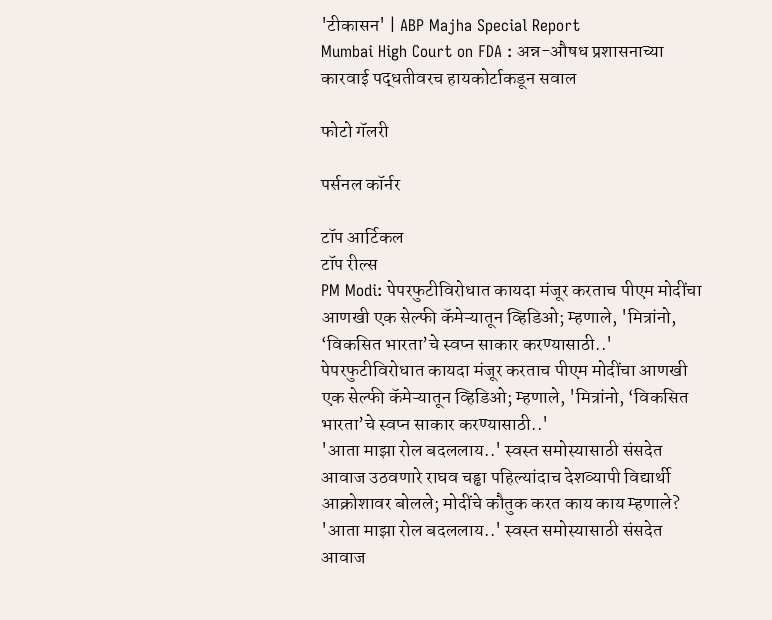'टीकासन' | ABP Majha Special Report
Mumbai High Court on FDA : अन्न-औषध प्रशासनाच्या कारवाई पद्धतीवरच हायकोर्टाकडून सवाल

फोटो गॅलरी

पर्सनल कॉर्नर

टॉप आर्टिकल
टॉप रील्स
PM Modi: पेपरफुटीविरोधात कायदा मंजूर करताच पीएम मोदींचा आणखी एक सेल्फी कॅमेऱ्यातून व्हिडिओ; म्हणाले, 'मित्रांनो, ‘विकसित भारता’चे स्वप्न साकार करण्यासाठी..'
पेपरफुटीविरोधात कायदा मंजूर करताच पीएम मोदींचा आणखी एक सेल्फी कॅमेऱ्यातून व्हिडिओ; म्हणाले, 'मित्रांनो, ‘विकसित भारता’चे स्वप्न साकार करण्यासाठी..'
'आता माझा रोल बदललाय..' स्वस्त समोस्यासाठी संसदेत आवाज उठवणारे राघव चड्ढा पहिल्यांदाच देशव्यापी विद्यार्थी आक्रोशावर बोलले; मोदींचे कौतुक करत काय काय म्हणाले?
'आता माझा रोल बदललाय..' स्वस्त समोस्यासाठी संसदेत आवाज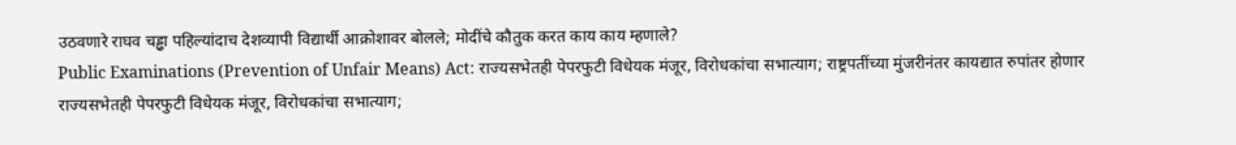उठवणारे राघव चड्ढा पहिल्यांदाच देशव्यापी विद्यार्थी आक्रोशावर बोलले; मोदींचे कौतुक करत काय काय म्हणाले?
Public Examinations (Prevention of Unfair Means) Act: राज्यसभेतही पेपरफुटी विधेयक मंजूर, विरोधकांचा सभात्याग; राष्ट्रपतींच्या मुंजरीनंतर कायद्यात रुपांतर होणार
राज्यसभेतही पेपरफुटी विधेयक मंजूर, विरोधकांचा सभात्याग;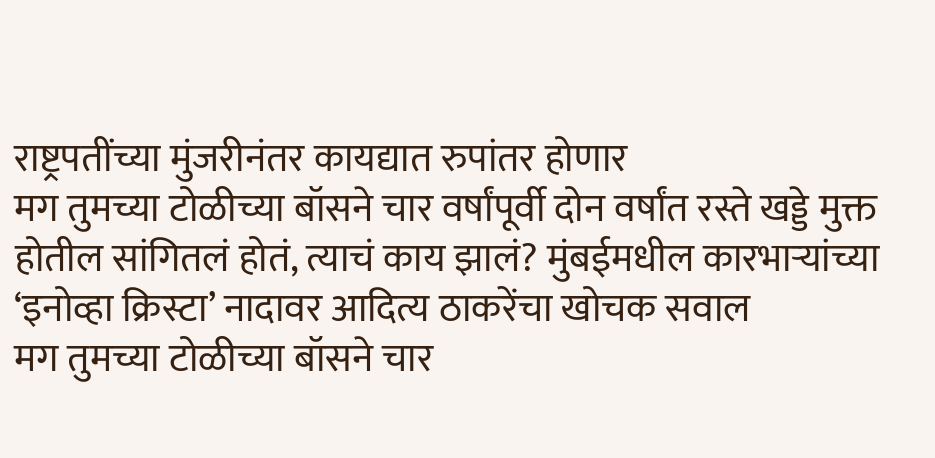राष्ट्रपतींच्या मुंजरीनंतर कायद्यात रुपांतर होणार
मग तुमच्या टोळीच्या बॉसने चार वर्षांपूर्वी दोन वर्षांत रस्ते खड्डे मुक्त होतील सांगितलं होतं, त्याचं काय झालं? मुंबईमधील कारभाऱ्यांच्या ‘इनोव्हा क्रिस्टा’ नादावर आदित्य ठाकरेंचा खोचक सवाल
मग तुमच्या टोळीच्या बॉसने चार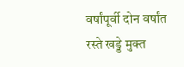वर्षांपूर्वी दोन वर्षांत रस्ते खड्डे मुक्त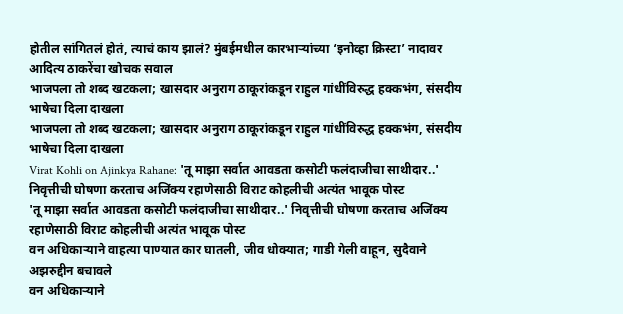होतील सांगितलं होतं, त्याचं काय झालं? मुंबईमधील कारभाऱ्यांच्या ‘इनोव्हा क्रिस्टा’ नादावर आदित्य ठाकरेंचा खोचक सवाल
भाजपला तो शब्द खटकला; खासदार अनुराग ठाकूरांकडून राहुल गांधींविरुद्ध हक्कभंग, संसदीय भाषेचा दिला दाखला
भाजपला तो शब्द खटकला; खासदार अनुराग ठाकूरांकडून राहुल गांधींविरुद्ध हक्कभंग, संसदीय भाषेचा दिला दाखला
Virat Kohli on Ajinkya Rahane: 'तू माझा सर्वात आवडता कसोटी फलंदाजीचा साथीदार..' निवृत्तीची घोषणा करताच अजिंक्य रहाणेसाठी विराट कोहलीची अत्यंत भावूक पोस्ट
'तू माझा सर्वात आवडता कसोटी फलंदाजीचा साथीदार..' निवृत्तीची घोषणा करताच अजिंक्य रहाणेसाठी विराट कोहलीची अत्यंत भावूक पोस्ट
वन अधिकाऱ्याने वाहत्या पाण्यात कार घातली, जीव धोक्यात; गाडी गेली वाहून, सुदैवाने अझरुद्दीन बचावले
वन अधिकाऱ्याने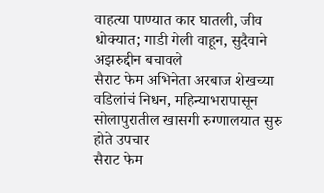वाहत्या पाण्यात कार घातली, जीव धोक्यात; गाडी गेली वाहून, सुदैवाने अझरुद्दीन बचावले
सैराट फेम अभिनेता अरबाज शेखच्या वडिलांचं निधन, महिन्याभरापासून सोलापुरातील खासगी रुग्णालयात सुरु होते उपचार
सैराट फेम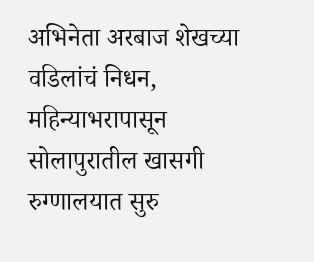अभिनेता अरबाज शेखच्या वडिलांचं निधन, महिन्याभरापासून सोलापुरातील खासगी रुग्णालयात सुरु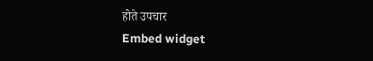होते उपचार
Embed widget